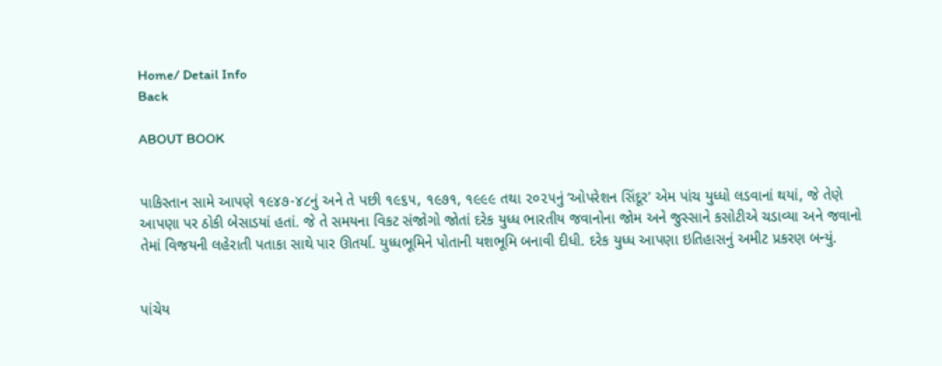Home/ Detail Info
Back

ABOUT BOOK


પાકિસ્તાન સામે આપણે ૧૯૪૭-૪૮નું અને તે પછી ૧૯૬૫, ૧૯૭૧, ૧૯૯૯ તથા ૨૦૨૫નું ‘ઓપરેશન સિંદૂર’ એમ પાંચ યુધ્ધો લડવાનાં થયાં, જે તેણે આપણા પર ઠોકી બેસાડયાં હતાં. જે તે સમયના વિકટ સંજોગો જોતાં દરેક યુધ્ધ ભારતીય જવાનોના જોમ અને જુસ્સાને કસોટીએ ચડાવ્યા અને જવાનો તેમાં વિજયની લહેરાતી પતાકા સાથે પાર ઊતર્યા. યુધ્ધભૂમિને પોતાની યશભૂમિ બનાવી દીધી. દરેક યુધ્ધ આપણા ઇતિહાસનું અમીટ પ્રકરણ બન્યું.


પાંચેય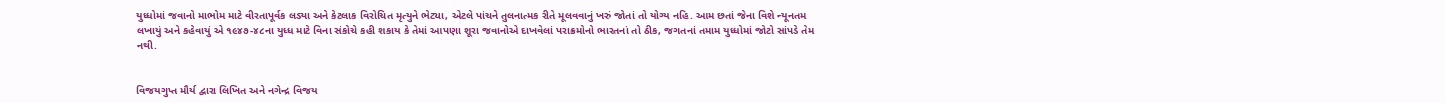યુધ્ધોમાં જવાનો માભોમ માટે વીરતાપૂર્વક લડ્યા અને કેટલાક વિરોચિત મૃત્યુને ભેટ્યા, એટલે પાંચને તુલનાત્મક રીતે મૂલવવાનું ખરું જોતાં તો યોગ્ય નહિ. આમ છતાં જેના વિશે ન્યૂનતમ લખાયું અને કહેવાયું એ ૧૯૪૭-૪૮ના યુધ્ધ માટે વિના સંકોચે કહી શકાય કે તેમાં આપણા શૂરા જવાનોએ દાખવેલાં પરાક્રમોનો ભારતનાં તો ઠીક, જગતનાં તમામ યુધ્ધોમાં જોટો સાંપડે તેમ નથી.


વિજયગુપ્ત મૌર્ય દ્વારા લિખિત અને નગેન્દ્ર વિજય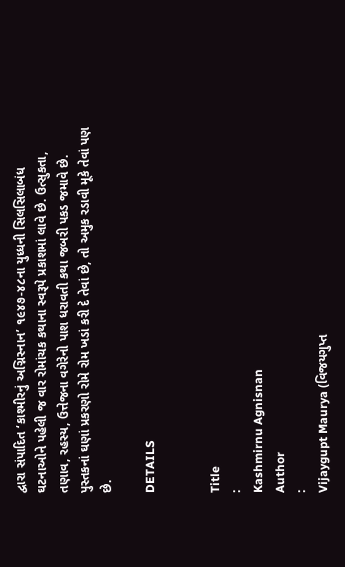દ્વારા સંપાદિત ‘કાશ્મીરનું અગ્નિસ્નાન’ ૧૯૪૭-૪૮ના યુધ્ધની સિલસિલાબંધ ઘટનાઓને પહેલી જ વાર રોમાંચક કથાના સ્વરૂપે પ્રકાશમાં લાવે છે. ઉત્સુકતા, તણાવ, રહસ્ય, ઉત્તેજના વગેરેનો પાશ ધરાવતી કથા જબરી પકડ જમાવે છે. પુસ્તકનાં ઘણાં પ્રકરણો રોમે રોમ ખડાં કરી દે તેવાં છે, તો અમુક રડાવી મૂકે તેવાં પણ છે.

DETAILS


Title
:
Kashmirnu Agnisnan
Author
:
Vijaygupt Maurya (વિજયગુપ્ત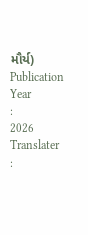મૌર્ય)
Publication Year
:
2026
Translater
: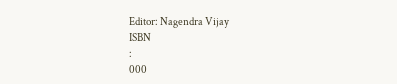Editor: Nagendra Vijay
ISBN
:
000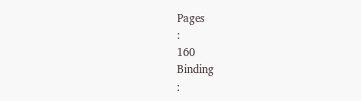Pages
:
160
Binding
: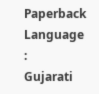Paperback
Language
:
Gujarati